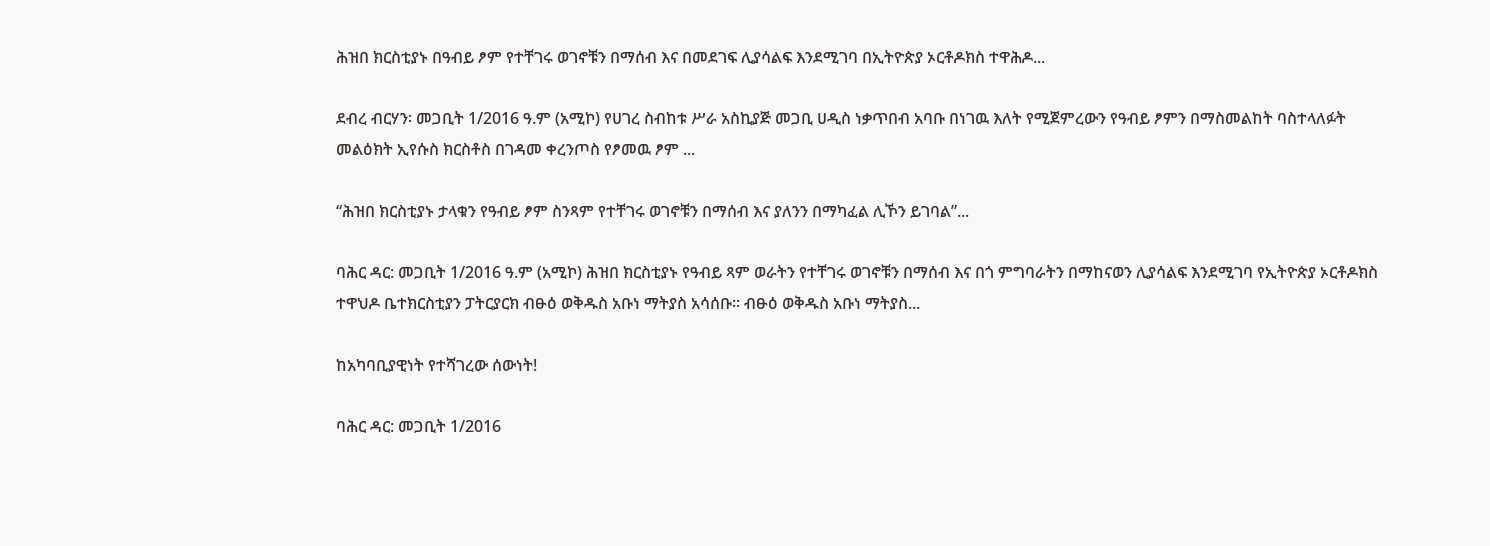ሕዝበ ክርስቲያኑ በዓብይ ፆም የተቸገሩ ወገኖቹን በማሰብ እና በመደገፍ ሊያሳልፍ እንደሚገባ በኢትዮጵያ ኦርቶዶክስ ተዋሕዶ...

ደብረ ብርሃን፡ መጋቢት 1/2016 ዓ.ም (አሚኮ) የሀገረ ስብከቱ ሥራ አስኪያጅ መጋቢ ሀዲስ ነቃጥበብ አባቡ በነገዉ እለት የሚጀምረውን የዓብይ ፆምን በማስመልከት ባስተላለፉት መልዕክት ኢየሱስ ክርስቶስ በገዳመ ቀረንጦስ የፆመዉ ፆም ...

“ሕዝበ ክርስቲያኑ ታላቁን የዓብይ ፆም ስንጻም የተቸገሩ ወገኖቹን በማሰብ እና ያለንን በማካፈል ሊኾን ይገባል”...

ባሕር ዳር: መጋቢት 1/2016 ዓ.ም (አሚኮ) ሕዝበ ክርስቲያኑ የዓብይ ጻም ወራትን የተቸገሩ ወገኖቹን በማሰብ እና በጎ ምግባራትን በማከናወን ሊያሳልፍ እንደሚገባ የኢትዮጵያ ኦርቶዶክስ ተዋህዶ ቤተክርስቲያን ፓትርያርክ ብፁዕ ወቅዱስ አቡነ ማትያስ አሳሰቡ። ብፁዕ ወቅዱስ አቡነ ማትያስ...

ከአካባቢያዊነት የተሻገረው ሰውነት!

ባሕር ዳር: መጋቢት 1/2016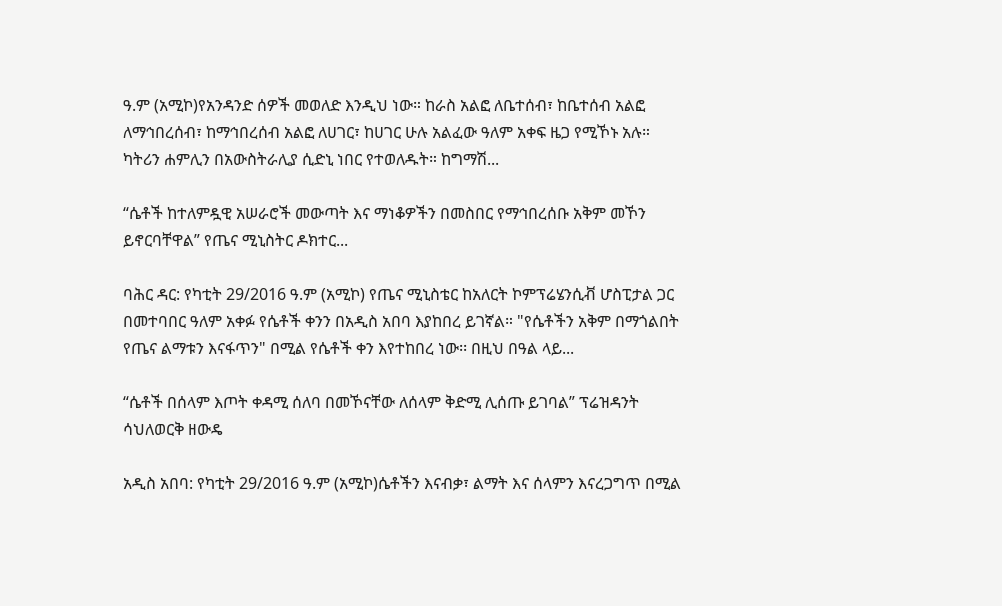ዓ.ም (አሚኮ)የአንዳንድ ሰዎች መወለድ እንዲህ ነው። ከራስ አልፎ ለቤተሰብ፣ ከቤተሰብ አልፎ ለማኅበረሰብ፣ ከማኅበረሰብ አልፎ ለሀገር፣ ከሀገር ሁሉ አልፈው ዓለም አቀፍ ዜጋ የሚኾኑ አሉ። ካትሪን ሐምሊን በአውስትራሊያ ሲድኒ ነበር የተወለዱት። ከግማሽ...

“ሴቶች ከተለምዷዊ አሠራሮች መውጣት እና ማነቆዎችን በመስበር የማኅበረሰቡ አቅም መኾን ይኖርባቸዋል” የጤና ሚኒስትር ዶክተር...

ባሕር ዳር: የካቲት 29/2016 ዓ.ም (አሚኮ) የጤና ሚኒስቴር ከአለርት ኮምፕሬሄንሲቭ ሆስፒታል ጋር በመተባበር ዓለም አቀፉ የሴቶች ቀንን በአዲስ አበባ እያከበረ ይገኛል። "የሴቶችን አቅም በማጎልበት የጤና ልማቱን እናፋጥን" በሚል የሴቶች ቀን እየተከበረ ነው፡፡ በዚህ በዓል ላይ...

“ሴቶች በሰላም እጦት ቀዳሚ ሰለባ በመኾናቸው ለሰላም ቅድሚ ሊሰጡ ይገባል” ፕሬዝዳንት ሳህለወርቅ ዘውዴ

አዲስ አበባ: የካቲት 29/2016 ዓ.ም (አሚኮ)ሴቶችን እናብቃ፣ ልማት እና ሰላምን እናረጋግጥ በሚል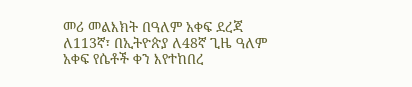መሪ መልእክት በዓለም አቀፍ ደረጃ ለ113ኛ፣ በኢትዮጵያ ለ48ኛ ጊዜ ዓለም አቀፍ የሴቶች ቀን እየተከበረ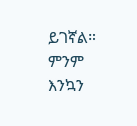ይገኛል። ምንም እንኳን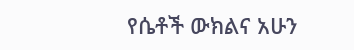የሴቶች ውክልና አሁን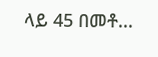ላይ 45 በመቶ...